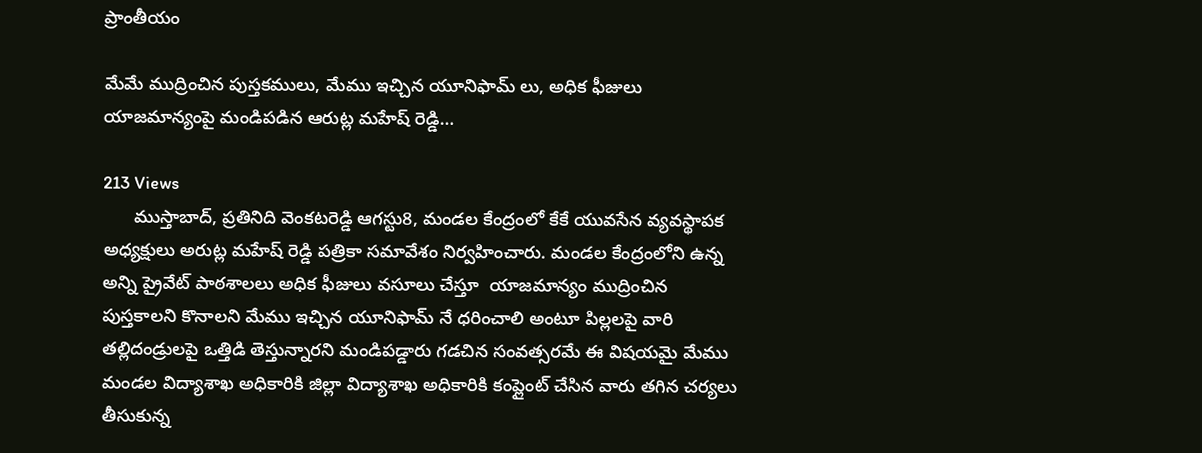ప్రాంతీయం

మేమే ముద్రించిన పుస్తకములు, మేము ఇచ్చిన యూనిఫామ్ లు, అధిక ఫీజులు యాజమాన్యంపై మండిపడిన ఆరుట్ల మహేష్ రెడ్డి…

213 Views
      ముస్తాబాద్, ప్రతినిది వెంకటరెడ్డి ఆగస్టు8, మండల కేంద్రంలో కేకే యువసేన వ్యవస్థాపక అధ్యక్షులు అరుట్ల మహేష్ రెడ్డి పత్రికా సమావేశం నిర్వహించారు. మండల కేంద్రంలోని ఉన్న అన్ని ప్రైవేట్ పాఠశాలలు అధిక ఫీజులు వసూలు చేస్తూ  యాజమాన్యం ముద్రించిన పుస్తకాలని కొనాలని మేము ఇచ్చిన యూనిఫామ్ నే ధరించాలి అంటూ పిల్లలపై వారి తల్లిదండ్రులపై ఒత్తిడి తెస్తున్నారని మండిపడ్డారు గడచిన సంవత్సరమే ఈ విషయమై మేము మండల విద్యాశాఖ అధికారికి జిల్లా విద్యాశాఖ అధికారికి కంప్లైంట్ చేసిన వారు తగిన చర్యలు తీసుకున్న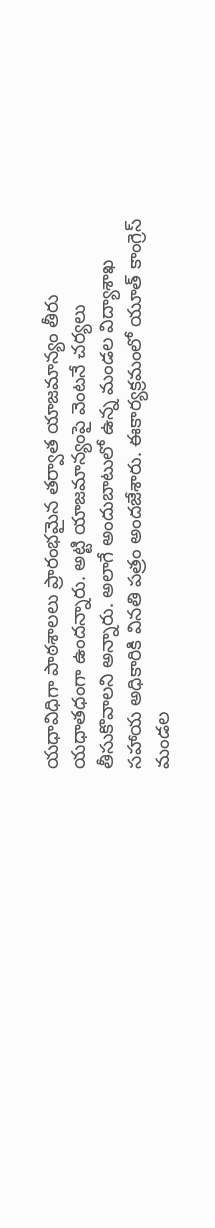యధావిధిగా పాఠశాలలు ప్రారంభమైన తర్వాత యాజమాన్యం తీరు యధాతధంగా ఉందన్నారు. అట్టి యాజమాన్యంపై వెంటనే చర్యలు తీసుకొవాలని అన్నారు. అలాగే అందుబాటులో ఉన్న మండల విద్యాశాఖ సహాయ అధికారికి వినతి పత్రం అందజేశారు. ఈకార్యక్రమంలో యూత్ కాంగ్రెస్ మండల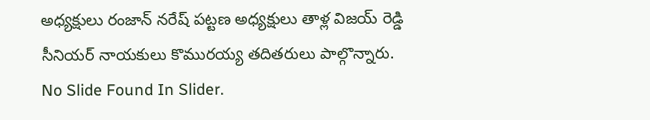అధ్యక్షులు రంజాన్ నరేష్ పట్టణ అధ్యక్షులు తాళ్ల విజయ్ రెడ్డి సీనియర్ నాయకులు కొమురయ్య తదితరులు పాల్గొన్నారు.
No Slide Found In Slider.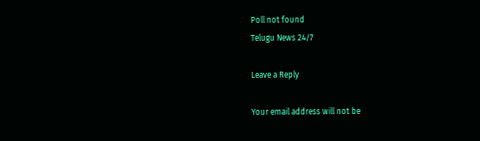Poll not found
Telugu News 24/7

Leave a Reply

Your email address will not be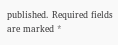published. Required fields are marked *